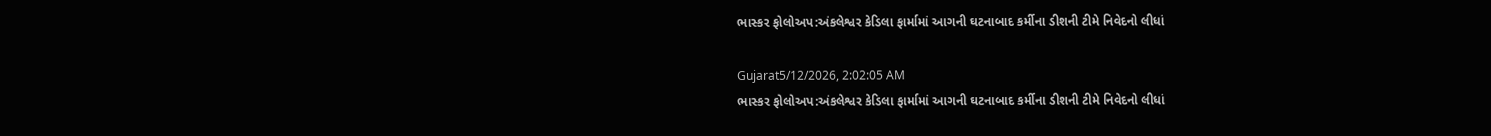ભાસ્કર ફોલોઅપ:અંકલેશ્વર કેડિલા ફાર્મામાં આગની ઘટનાબાદ કર્મીના ડીશની ટીમે નિવેદનો લીધાં

Gujarat5/12/2026, 2:02:05 AM
ભાસ્કર ફોલોઅપ:અંકલેશ્વર કેડિલા ફાર્મામાં આગની ઘટનાબાદ કર્મીના ડીશની ટીમે નિવેદનો લીધાં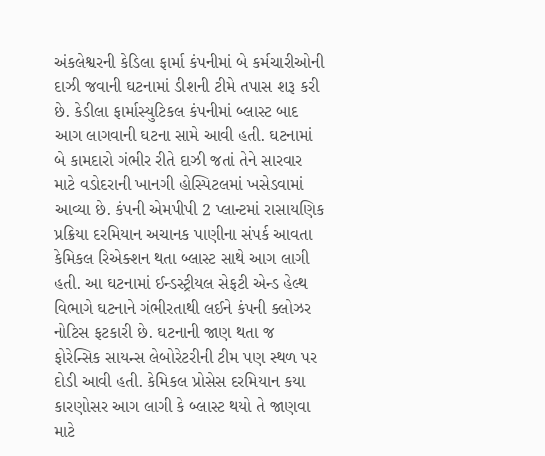અંકલેશ્વરની કેડિલા ફાર્મા કંપનીમાં બે કર્મચારીઓની દાઝી જવાની ઘટનામાં ડીશની ટીમે તપાસ શરૂ કરી છે. કેડીલા ફાર્માસ્યુટિકલ કંપનીમાં બ્લાસ્ટ બાદ આગ લાગવાની ઘટના સામે આવી હતી. ઘટનામાં બે કામદારો ગંભીર રીતે દાઝી જતાં તેને સારવાર માટે વડોદરાની ખાનગી હોસ્પિટલમાં ખસેડવામાં આવ્યા છે. કંપની એમપીપી 2 પ્લાન્ટમાં રાસાયણિક પ્રક્રિયા દરમિયાન અચાનક પાણીના સંપર્ક આવતા કેમિકલ રિએક્શન થતા બ્લાસ્ટ સાથે આગ લાગી હતી. આ ઘટનામાં ઈન્ડસ્ટ્રીયલ સેફટી એન્ડ હેલ્થ વિભાગે ઘટનાને ગંભીરતાથી લઈને કંપની ક્લોઝર નોટિસ ફટકારી છે. ઘટનાની જાણ થતા જ ફોરેન્સિક સાયન્સ લેબોરેટરીની ટીમ પણ સ્થળ પર દોડી આવી હતી. કેમિકલ પ્રોસેસ દરમિયાન કયા કારણોસર આગ લાગી કે બ્લાસ્ટ થયો તે જાણવા માટે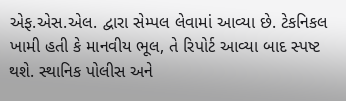એફ.એસ.એલ. દ્વારા સેમ્પલ લેવામાં આવ્યા છે. ટેકનિકલ ખામી હતી કે માનવીય ભૂલ, તે રિપોર્ટ આવ્યા બાદ સ્પષ્ટ થશે. સ્થાનિક પોલીસ અને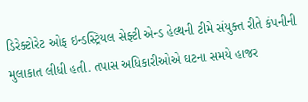ડિરેક્ટોરેટ ઓફ ઇન્ડસ્ટ્રિયલ સેફ્ટી એન્ડ હેલ્થની ટીમે સંયુક્ત રીતે કંપનીની મુલાકાત લીધી હતી. તપાસ અધિકારીઓએ ઘટના સમયે હાજર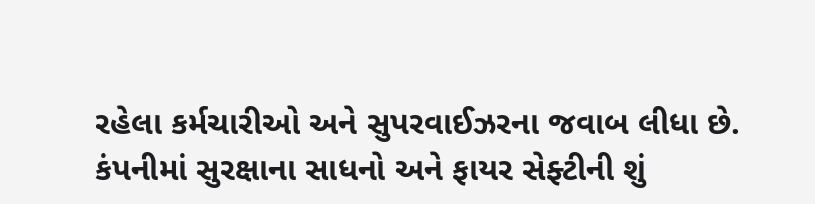રહેલા કર્મચારીઓ અને સુપરવાઈઝરના જવાબ લીધા છે. કંપનીમાં સુરક્ષાના સાધનો અને ફાયર સેફ્ટીની શું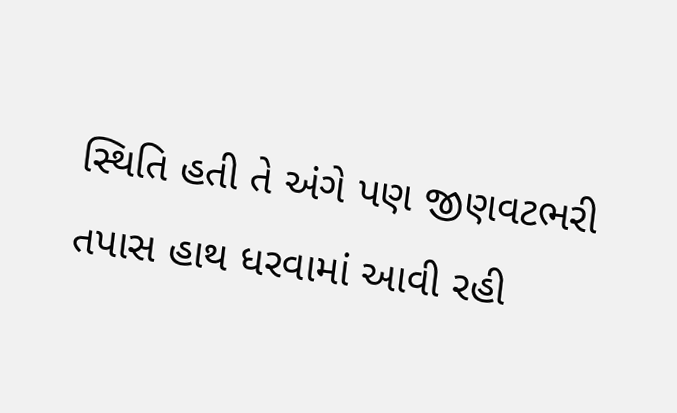સ્થિતિ હતી તે અંગે પણ જીણવટભરી તપાસ હાથ ધરવામાં આવી રહી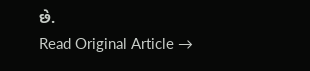છે.
Read Original Article →